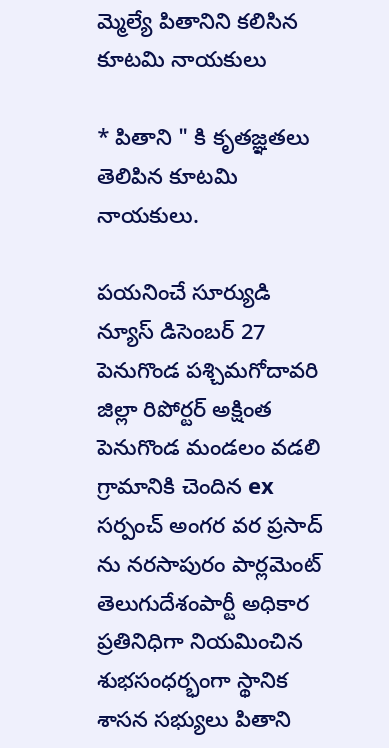మ్మెల్యే పితానిని కలిసిన కూటమి నాయకులు

* పితాని " కి కృతజ్ఞతలు తెలిపిన కూటమి నాయకులు.

పయనించే సూర్యుడి న్యూస్ డిసెంబర్ 27 పెనుగొండ పశ్చిమగోదావరి జిల్లా రిపోర్టర్ అక్షింత పెనుగొండ మండలం వడలి గ్రామానికి చెందిన ex సర్పంచ్ అంగర వర ప్రసాద్ ను నరసాపురం పార్లమెంట్ తెలుగుదేశంపార్టీ అధికార ప్రతినిధిగా నియమించిన శుభసంధర్భంగా స్థానిక శాసన సభ్యులు పితాని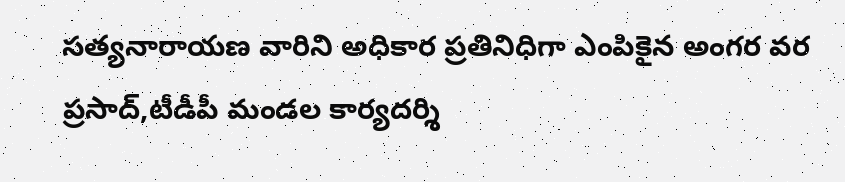సత్యనారాయణ వారిని అధికార ప్రతినిధిగా ఎంపికైన అంగర వర ప్రసాద్,టీడీపీ మండల కార్యదర్శి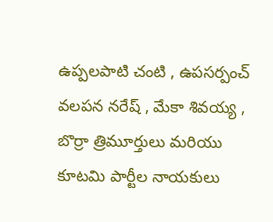ఉప్పలపాటి చంటి , ఉపసర్పంచ్ వలపన నరేష్ , మేకా శివయ్య , బొర్రా త్రిమూర్తులు మరియు కూటమి పార్టీల నాయకులు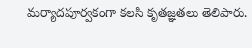మర్యాదపూర్వకంగా కలసి కృతజ్ఞతలు తెలిపారు.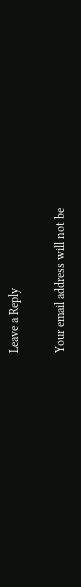Leave a Reply

Your email address will not be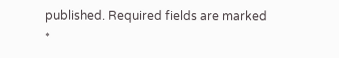published. Required fields are marked *